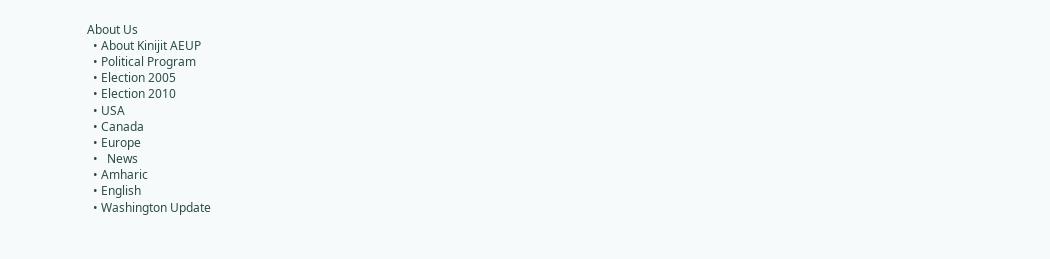About Us
  • About Kinijit AEUP
  • Political Program
  • Election 2005
  • Election 2010
  • USA
  • Canada
  • Europe
  •   News
  • Amharic
  • English
  • Washington Update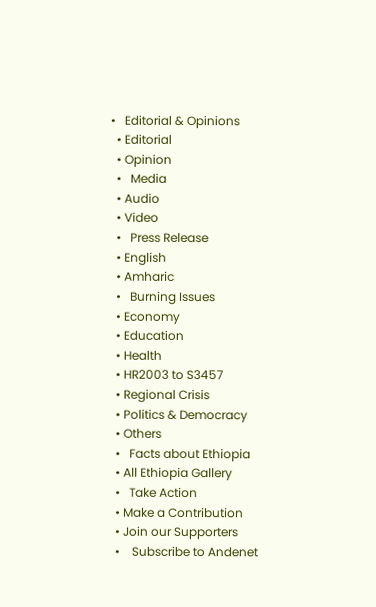•   Editorial & Opinions
  • Editorial
  • Opinion
  •   Media
  • Audio
  • Video
  •   Press Release
  • English
  • Amharic
  •   Burning Issues
  • Economy
  • Education
  • Health
  • HR2003 to S3457
  • Regional Crisis
  • Politics & Democracy
  • Others
  •   Facts about Ethiopia
  • All Ethiopia Gallery
  •   Take Action
  • Make a Contribution
  • Join our Supporters
  •    Subscribe to Andenet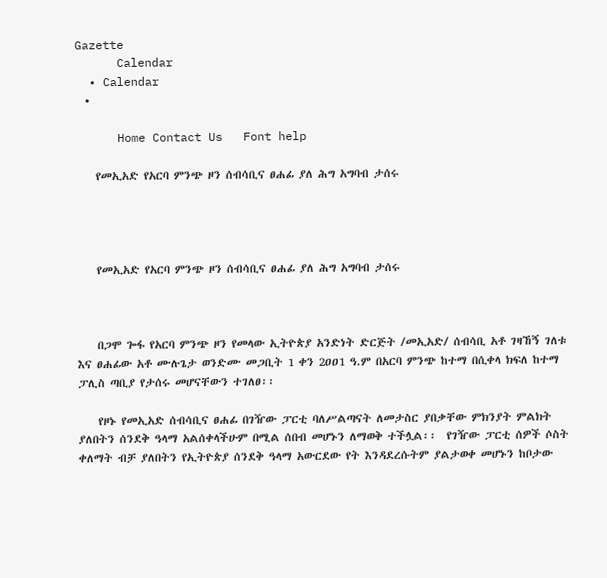Gazette
      Calendar
  • Calendar
  •

      Home Contact Us   Font help

    የመኢአድ የአርባ ምንጭ ዞን ሰብሳቢና ፀሐፊ ያለ ሕግ አግባብ ታሰሩ




    የመኢአድ የአርባ ምንጭ ዞን ሰብሳቢና ፀሐፊ ያለ ሕግ አግባብ ታሰሩ



    በጋሞ ጐፋ የአርባ ምንጭ ዞን የመላው ኢትዮጵያ አንድነት ድርጅት /መኢአድ/ ሰብሳቢ አቶ ገዛኸኝ ገለቱ እና ፀሐፊው አቶ ሙሉጌታ ወንድሙ መጋቢት 1 ቀን 2ዐዐ1 ዓ.ም በአርባ ምንጭ ከተማ በሲቀላ ክፍለ ከተማ ፓሊስ ጣቢያ የታሰሩ መሆናቸውን ተገለፀ፡፡

    የዞኑ የመኢአድ ሰብሳቢና ፀሐፊ በገዥው ፓርቲ ባለሥልጣናት ለመታስር ያበቃቸው ምክንያት ምልክት ያለበትን ሰንደቅ ዓላማ አልሰቀላችሁም በሚል ሰበብ መሆኑን ለማወቅ ተችሏል፡፡  የገዥው ፓርቲ ሰዎች ሶስት ቀለማት ብቻ ያለበትን የኢትዮጵያ ሰንደቅ ዓላማ አውርደው የት እንዳደረሱትም ያልታወቀ መሆኑን ከቦታው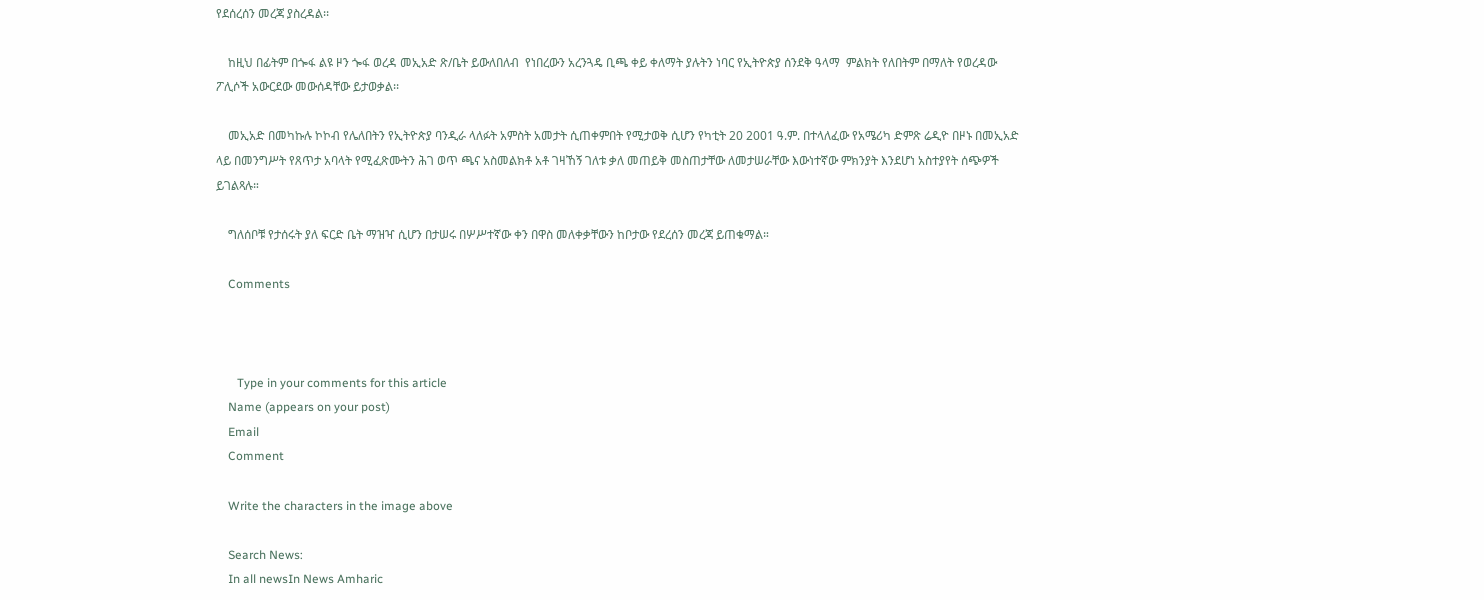የደሰረሰን መረጃ ያስረዳል፡፡

    ከዚህ በፊትም በጐፋ ልዩ ዞን ጐፋ ወረዳ መኢአድ ጽ/ቤት ይውለበለብ  የነበረውን አረንጓዴ ቢጫ ቀይ ቀለማት ያሉትን ነባር የኢትዮጵያ ሰንደቅ ዓላማ  ምልክት የለበትም በማለት የወረዳው ፖሊሶች አውርደው መውሰዳቸው ይታወቃል፡፡

    መኢአድ በመካኩሉ ኮኮብ የሌለበትን የኢትዮጵያ ባንዲራ ላለፉት አምስት አመታት ሲጠቀምበት የሚታወቅ ሲሆን የካቲት 20 2001 ዓ.ም. በተላለፈው የአሜሪካ ድምጽ ሬዲዮ በዞኑ በመኢአድ ላይ በመንግሥት የጸጥታ አባላት የሚፈጽሙትን ሕገ ወጥ ጫና አስመልክቶ አቶ ገዛኸኝ ገለቱ ቃለ መጠይቅ መስጠታቸው ለመታሠራቸው እውነተኛው ምክንያት እንደሆነ አስተያየት ሰጭዎች ይገልጻሉ።

    ግለሰቦቹ የታሰሩት ያለ ፍርድ ቤት ማዝዣ ሲሆን በታሠሩ በሦሥተኛው ቀን በዋስ መለቀቃቸውን ከቦታው የደረሰን መረጃ ይጠቁማል።

    Comments



       Type in your comments for this article
    Name (appears on your post)
    Email
    Comment

    Write the characters in the image above

    Search News:
    In all newsIn News Amharic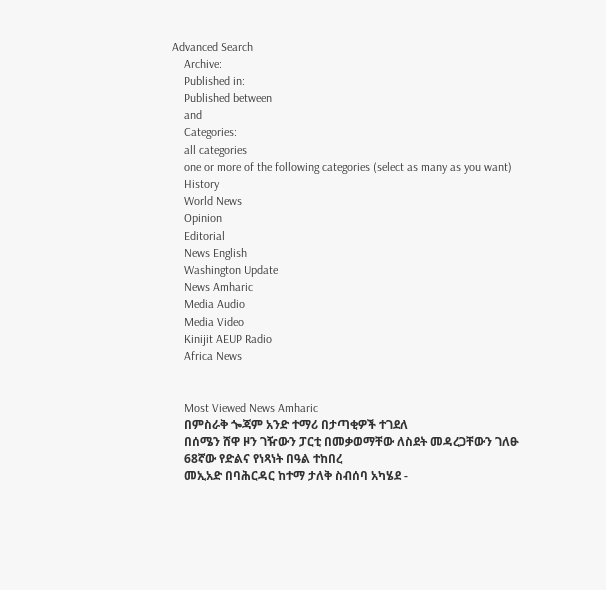Advanced Search
    Archive:
    Published in:
    Published between
    and
    Categories:
    all categories
    one or more of the following categories (select as many as you want)
    History
    World News
    Opinion
    Editorial
    News English
    Washington Update
    News Amharic
    Media Audio
    Media Video
    Kinijit AEUP Radio
    Africa News


    Most Viewed News Amharic
    በምስራቅ ጐጃም አንድ ተማሪ በታጣቂዎች ተገደለ
    በሰሜን ሸዋ ዞን ገዥውን ፓርቲ በመቃወማቸው ለስደት መዳረጋቸውን ገለፁ
    68ኛው የድልና የነጻነት በዓል ተከበረ
    መኢአድ በባሕርዳር ከተማ ታለቅ ስብሰባ አካሄደ -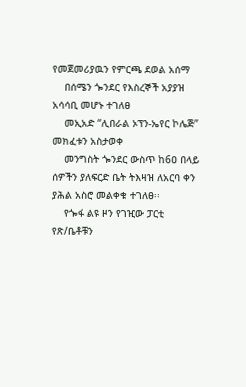የመጀመሪያዉን የምርጫ ደወል አሰማ
    በሰሜን ጐንደር የእስረኞች አያያዝ አሳሳቢ መሆኑ ተገለፀ
    መኢአድ “ሊበራል ኦፕን-ኤየር ኮሌጅ” መክፈቱን አስታወቀ
    መንግስት ጐንደር ውስጥ ከ6ዐ በላይ ሰዎችን ያለፍርድ ቤት ትእዛዝ ለአርባ ቀን ያሕል አስሮ መልቀቁ ተገለፀ፡፡
    የጐፋ ልዩ ዞን የገዢው ፓርቲ የጽ/ቤቶቹን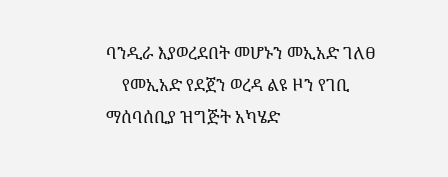ባንዲራ እያወረደበት መሆኑን መኢአድ ገለፀ
    የመኢአድ የደጀን ወረዳ ልዩ ዞን የገቢ ማሰባሰቢያ ዝግጅት አካሄድ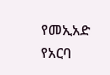የመኢአድ የአርባ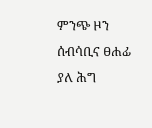ምንጭ ዞን ሰብሳቢና ፀሐፊ ያለ ሕግ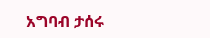አግባብ ታሰሩ